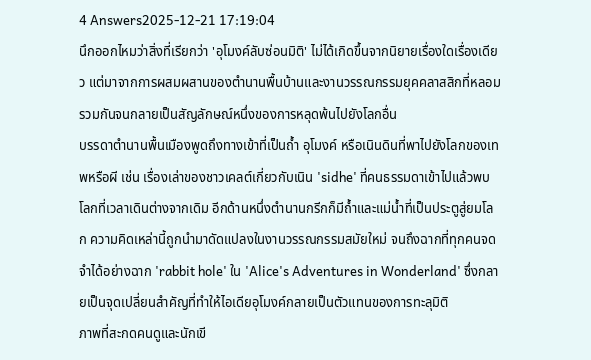4 Answers2025-12-21 17:19:04
นึกออกไหมว่าสิ่งที่เรียกว่า 'อุโมงค์ลับซ่อนมิติ' ไม่ได้เกิดขึ้นจากนิยายเรื่องใดเรื่องเดียว แต่มาจากการผสมผสานของตำนานพื้นบ้านและงานวรรณกรรมยุคคลาสสิกที่หลอมรวมกันจนกลายเป็นสัญลักษณ์หนึ่งของการหลุดพ้นไปยังโลกอื่น
บรรดาตำนานพื้นเมืองพูดถึงทางเข้าที่เป็นถ้ำ อุโมงค์ หรือเนินดินที่พาไปยังโลกของเทพหรือผี เช่น เรื่องเล่าของชาวเคลต์เกี่ยวกับเนิน 'sidhe' ที่คนธรรมดาเข้าไปแล้วพบโลกที่เวลาเดินต่างจากเดิม อีกด้านหนึ่งตำนานกรีกก็มีถ้ำและแม่น้ำที่เป็นประตูสู่ยมโลก ความคิดเหล่านี้ถูกนำมาดัดแปลงในงานวรรณกรรมสมัยใหม่ จนถึงฉากที่ทุกคนจดจำได้อย่างฉาก 'rabbit hole' ใน 'Alice's Adventures in Wonderland' ซึ่งกลายเป็นจุดเปลี่ยนสำคัญที่ทำให้ไอเดียอุโมงค์กลายเป็นตัวแทนของการทะลุมิติ
ภาพที่สะกดคนดูและนักเขี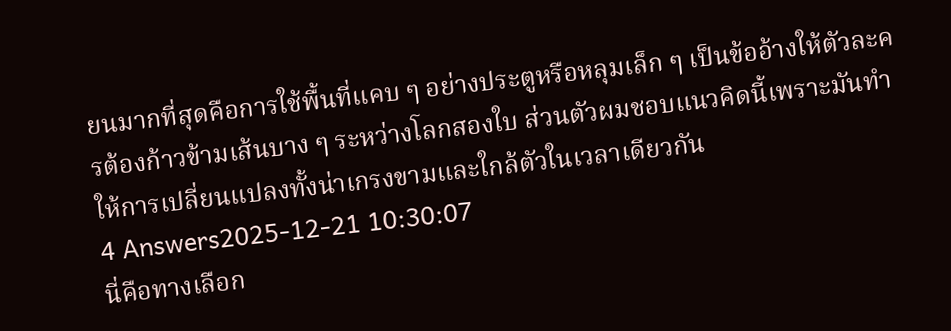ยนมากที่สุดคือการใช้พื้นที่แคบ ๆ อย่างประตูหรือหลุมเล็ก ๆ เป็นข้ออ้างให้ตัวละครต้องก้าวข้ามเส้นบาง ๆ ระหว่างโลกสองใบ ส่วนตัวผมชอบแนวคิดนี้เพราะมันทำให้การเปลี่ยนแปลงทั้งน่าเกรงขามและใกล้ตัวในเวลาเดียวกัน
4 Answers2025-12-21 10:30:07
นี่คือทางเลือก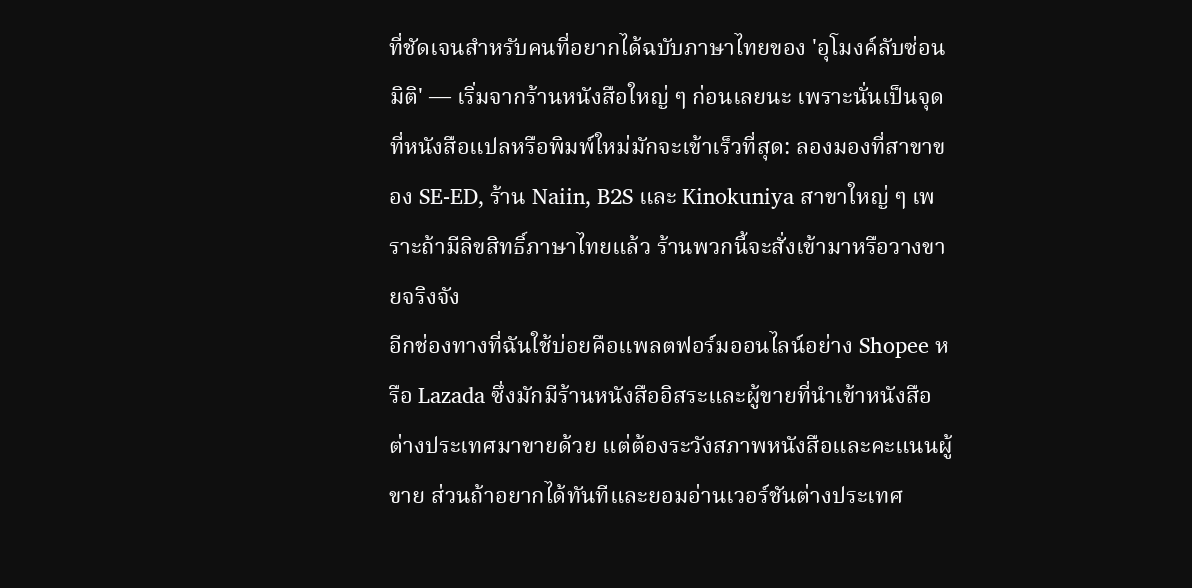ที่ชัดเจนสำหรับคนที่อยากได้ฉบับภาษาไทยของ 'อุโมงค์ลับซ่อนมิติ' — เริ่มจากร้านหนังสือใหญ่ ๆ ก่อนเลยนะ เพราะนั่นเป็นจุดที่หนังสือแปลหรือพิมพ์ใหม่มักจะเข้าเร็วที่สุด: ลองมองที่สาขาของ SE-ED, ร้าน Naiin, B2S และ Kinokuniya สาขาใหญ่ ๆ เพราะถ้ามีลิขสิทธิ์ภาษาไทยแล้ว ร้านพวกนี้จะสั่งเข้ามาหรือวางขายจริงจัง
อีกช่องทางที่ฉันใช้บ่อยคือแพลตฟอร์มออนไลน์อย่าง Shopee หรือ Lazada ซึ่งมักมีร้านหนังสืออิสระและผู้ขายที่นำเข้าหนังสือต่างประเทศมาขายด้วย แต่ต้องระวังสภาพหนังสือและคะแนนผู้ขาย ส่วนถ้าอยากได้ทันทีและยอมอ่านเวอร์ชันต่างประเทศ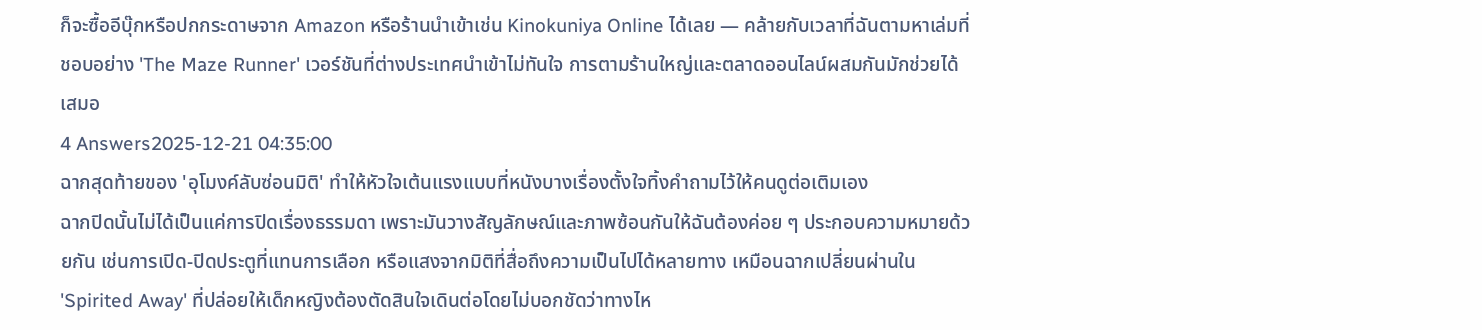ก็จะซื้ออีบุ๊กหรือปกกระดาษจาก Amazon หรือร้านนำเข้าเช่น Kinokuniya Online ได้เลย — คล้ายกับเวลาที่ฉันตามหาเล่มที่ชอบอย่าง 'The Maze Runner' เวอร์ชันที่ต่างประเทศนำเข้าไม่ทันใจ การตามร้านใหญ่และตลาดออนไลน์ผสมกันมักช่วยได้เสมอ
4 Answers2025-12-21 04:35:00
ฉากสุดท้ายของ 'อุโมงค์ลับซ่อนมิติ' ทำให้หัวใจเต้นแรงแบบที่หนังบางเรื่องตั้งใจทิ้งคำถามไว้ให้คนดูต่อเติมเอง
ฉากปิดนั้นไม่ได้เป็นแค่การปิดเรื่องธรรมดา เพราะมันวางสัญลักษณ์และภาพซ้อนกันให้ฉันต้องค่อย ๆ ประกอบความหมายด้วยกัน เช่นการเปิด-ปิดประตูที่แทนการเลือก หรือแสงจากมิติที่สื่อถึงความเป็นไปได้หลายทาง เหมือนฉากเปลี่ยนผ่านใน 'Spirited Away' ที่ปล่อยให้เด็กหญิงต้องตัดสินใจเดินต่อโดยไม่บอกชัดว่าทางไห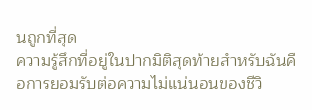นถูกที่สุด
ความรู้สึกที่อยู่ในปากมิติสุดท้ายสำหรับฉันคือการยอมรับต่อความไม่แน่นอนของชีวิ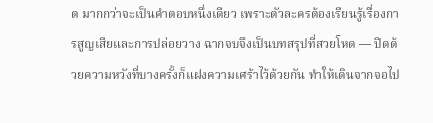ต มากกว่าจะเป็นคำตอบหนึ่งเดียว เพราะตัวละครต้องเรียนรู้เรื่องการสูญเสียและการปล่อยวาง ฉากจบจึงเป็นบทสรุปที่สวยโหด — ปิดด้วยความหวังที่บางครั้งก็แฝงความเศร้าไว้ด้วยกัน ทำให้เดินจากจอไป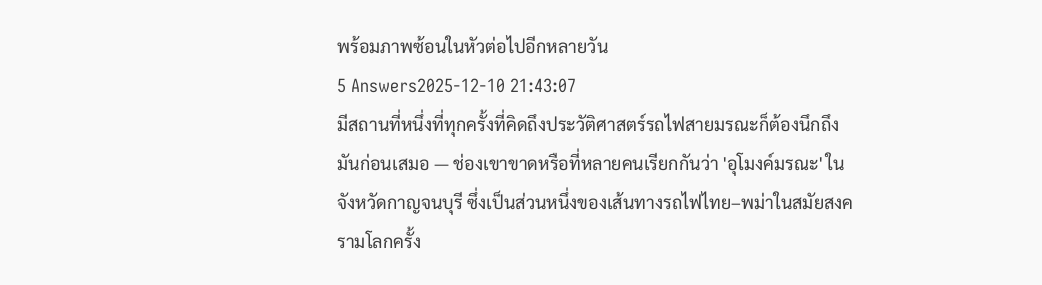พร้อมภาพซ้อนในหัวต่อไปอีกหลายวัน
5 Answers2025-12-10 21:43:07
มีสถานที่หนึ่งที่ทุกครั้งที่คิดถึงประวัติศาสตร์รถไฟสายมรณะก็ต้องนึกถึงมันก่อนเสมอ — ช่องเขาขาดหรือที่หลายคนเรียกกันว่า 'อุโมงค์มรณะ' ในจังหวัดกาญจนบุรี ซึ่งเป็นส่วนหนึ่งของเส้นทางรถไฟไทย–พม่าในสมัยสงครามโลกครั้ง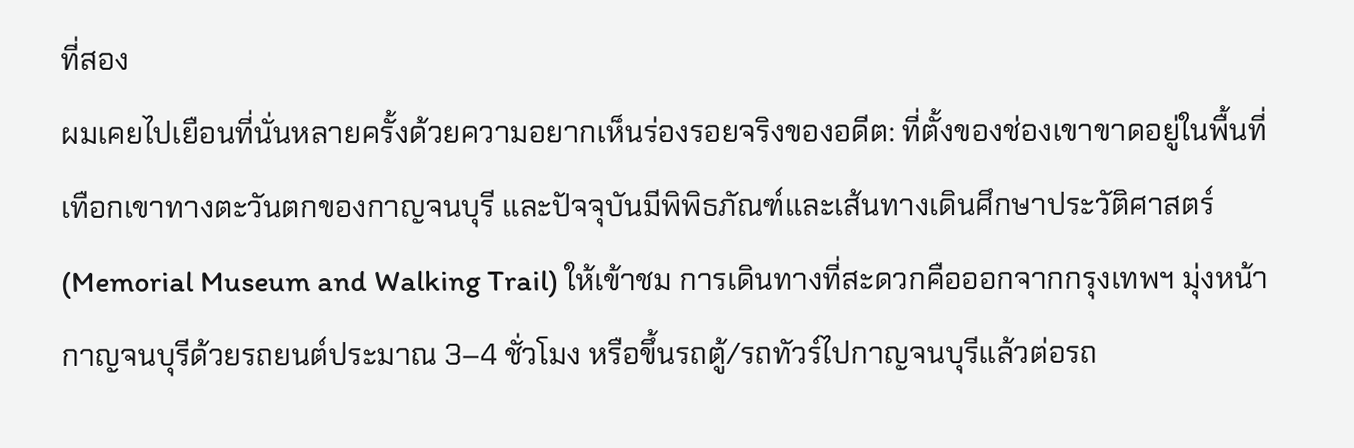ที่สอง
ผมเคยไปเยือนที่นั่นหลายครั้งด้วยความอยากเห็นร่องรอยจริงของอดีต: ที่ตั้งของช่องเขาขาดอยู่ในพื้นที่เทือกเขาทางตะวันตกของกาญจนบุรี และปัจจุบันมีพิพิธภัณฑ์และเส้นทางเดินศึกษาประวัติศาสตร์ (Memorial Museum and Walking Trail) ให้เข้าชม การเดินทางที่สะดวกคือออกจากกรุงเทพฯ มุ่งหน้ากาญจนบุรีด้วยรถยนต์ประมาณ 3–4 ชั่วโมง หรือขึ้นรถตู้/รถทัวร์ไปกาญจนบุรีแล้วต่อรถ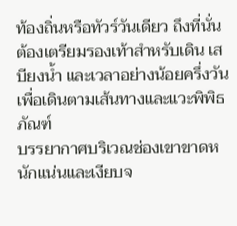ท้องถิ่นหรือทัวร์วันเดียว ถึงที่นั่นต้องเตรียมรองเท้าสำหรับเดิน เสบียงน้ำ และเวลาอย่างน้อยครึ่งวันเพื่อเดินตามเส้นทางและแวะพิพิธภัณฑ์
บรรยากาศบริเวณช่องเขาขาดหนักแน่นและเงียบจ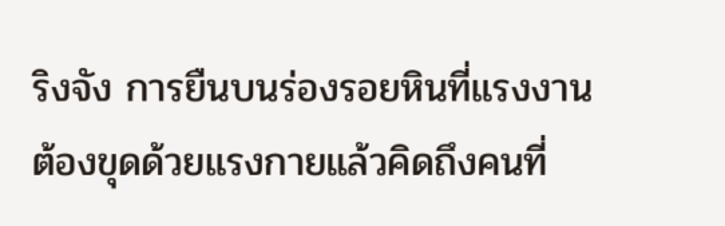ริงจัง การยืนบนร่องรอยหินที่แรงงานต้องขุดด้วยแรงกายแล้วคิดถึงคนที่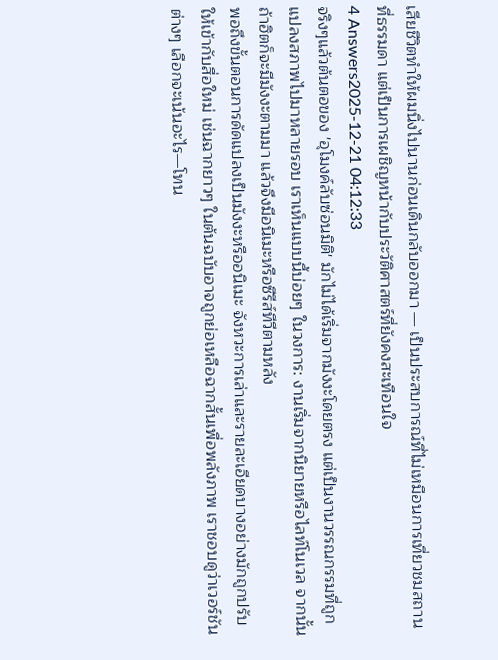เสียชีวิตทำให้ผมนิ่งไปนานก่อนเดินกลับออกมา — เป็นประสบการณ์ที่ไม่เหมือนการเที่ยวชมสถานที่ธรรมดา แต่เป็นการเผชิญหน้ากับประวัติศาสตร์ที่ยังคงสะเทือนใจ
4 Answers2025-12-21 04:12:33
จริงๆแล้วต้นตอของ 'อุโมงค์ลับซ่อนมิติ' มักไม่ได้เริ่มจากมังงะโดยตรง แต่เป็นงานวรรณกรรมที่ถูกแปลงสภาพไปมาหลายรอบ เราเห็นแบบนี้บ่อยๆ ในวงการ: งานเริ่มจากนิยายหรือไลท์โนเวล จากนั้นถ้าฮิตก็จะมีมังงะตามมา แล้วจึงมีอนิเมะหรือซีรีส์ทีวีตามหลัง
พอถึงขั้นตอนการดัดแปลงเป็นมังงะหรืออนิเมะ จังหวะการเล่าและรายละเอียดบางอย่างมักถูกปรับให้เข้ากับสื่อใหม่ เช่นฉากยาวๆ ในต้นฉบับอาจถูกย่อเหลือฉากสั้นเพื่อพลังภาพ เราชอบดูว่าเวอร์ชันต่างๆ เลือกจะเน้นอะไร—โทน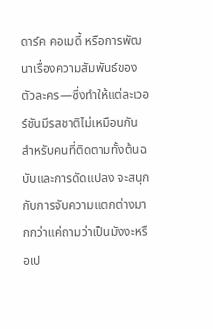ดาร์ค คอเมดี้ หรือการพัฒนาเรื่องความสัมพันธ์ของตัวละคร—ซึ่งทำให้แต่ละเวอร์ชันมีรสชาติไม่เหมือนกัน สำหรับคนที่ติดตามทั้งต้นฉบับและการดัดแปลง จะสนุกกับการจับความแตกต่างมากกว่าแค่ถามว่าเป็นมังงะหรือเป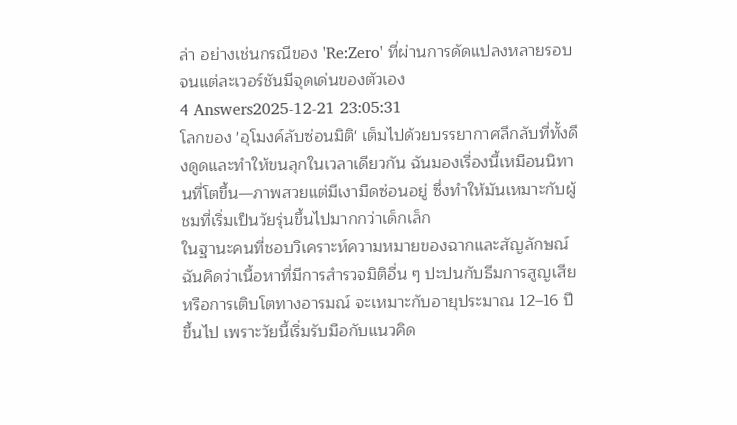ล่า อย่างเช่นกรณีของ 'Re:Zero' ที่ผ่านการดัดแปลงหลายรอบจนแต่ละเวอร์ชันมีจุดเด่นของตัวเอง
4 Answers2025-12-21 23:05:31
โลกของ 'อุโมงค์ลับซ่อนมิติ' เต็มไปด้วยบรรยากาศลึกลับที่ทั้งดึงดูดและทำให้ขนลุกในเวลาเดียวกัน ฉันมองเรื่องนี้เหมือนนิทานที่โตขึ้น—ภาพสวยแต่มีเงามืดซ่อนอยู่ ซึ่งทำให้มันเหมาะกับผู้ชมที่เริ่มเป็นวัยรุ่นขึ้นไปมากกว่าเด็กเล็ก
ในฐานะคนที่ชอบวิเคราะห์ความหมายของฉากและสัญลักษณ์ ฉันคิดว่าเนื้อหาที่มีการสำรวจมิติอื่น ๆ ปะปนกับธีมการสูญเสียหรือการเติบโตทางอารมณ์ จะเหมาะกับอายุประมาณ 12–16 ปีขึ้นไป เพราะวัยนี้เริ่มรับมือกับแนวคิด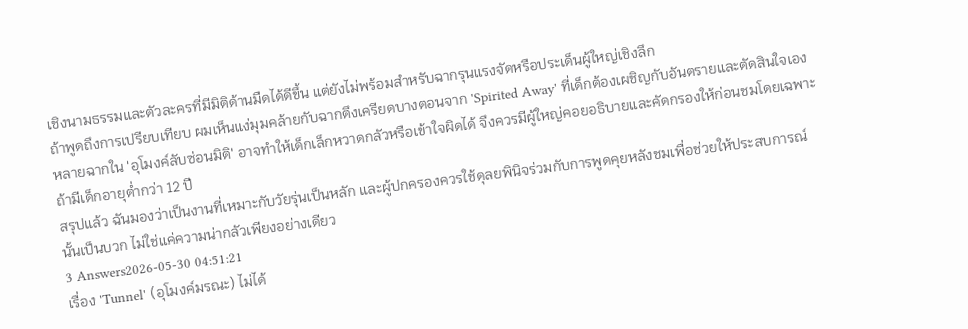เชิงนามธรรมและตัวละครที่มีมิติด้านมืดได้ดีขึ้น แต่ยังไม่พร้อมสำหรับฉากรุนแรงจัดหรือประเด็นผู้ใหญ่เชิงลึก
ถ้าพูดถึงการเปรียบเทียบ ผมเห็นแง่มุมคล้ายกับฉากตึงเครียดบางตอนจาก 'Spirited Away' ที่เด็กต้องเผชิญกับอันตรายและตัดสินใจเอง หลายฉากใน 'อุโมงค์ลับซ่อนมิติ' อาจทำให้เด็กเล็กหวาดกลัวหรือเข้าใจผิดได้ จึงควรมีผู้ใหญ่คอยอธิบายและคัดกรองให้ก่อนชมโดยเฉพาะถ้ามีเด็กอายุต่ำกว่า 12 ปี
สรุปแล้ว ฉันมองว่าเป็นงานที่เหมาะกับวัยรุ่นเป็นหลัก และผู้ปกครองควรใช้ดุลยพินิจร่วมกับการพูดคุยหลังชมเพื่อช่วยให้ประสบการณ์นั้นเป็นบวก ไม่ใช่แค่ความน่ากลัวเพียงอย่างเดียว
3 Answers2026-05-30 04:51:21
เรื่อง 'Tunnel' (อุโมงค์มรณะ) ไม่ได้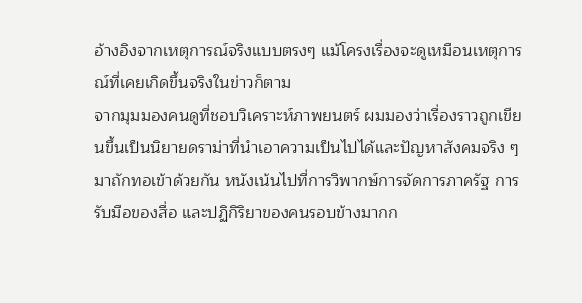อ้างอิงจากเหตุการณ์จริงแบบตรงๆ แม้โครงเรื่องจะดูเหมือนเหตุการณ์ที่เคยเกิดขึ้นจริงในข่าวก็ตาม
จากมุมมองคนดูที่ชอบวิเคราะห์ภาพยนตร์ ผมมองว่าเรื่องราวถูกเขียนขึ้นเป็นนิยายดราม่าที่นำเอาความเป็นไปได้และปัญหาสังคมจริง ๆ มาถักทอเข้าด้วยกัน หนังเน้นไปที่การวิพากษ์การจัดการภาครัฐ การรับมือของสื่อ และปฏิกิริยาของคนรอบข้างมากก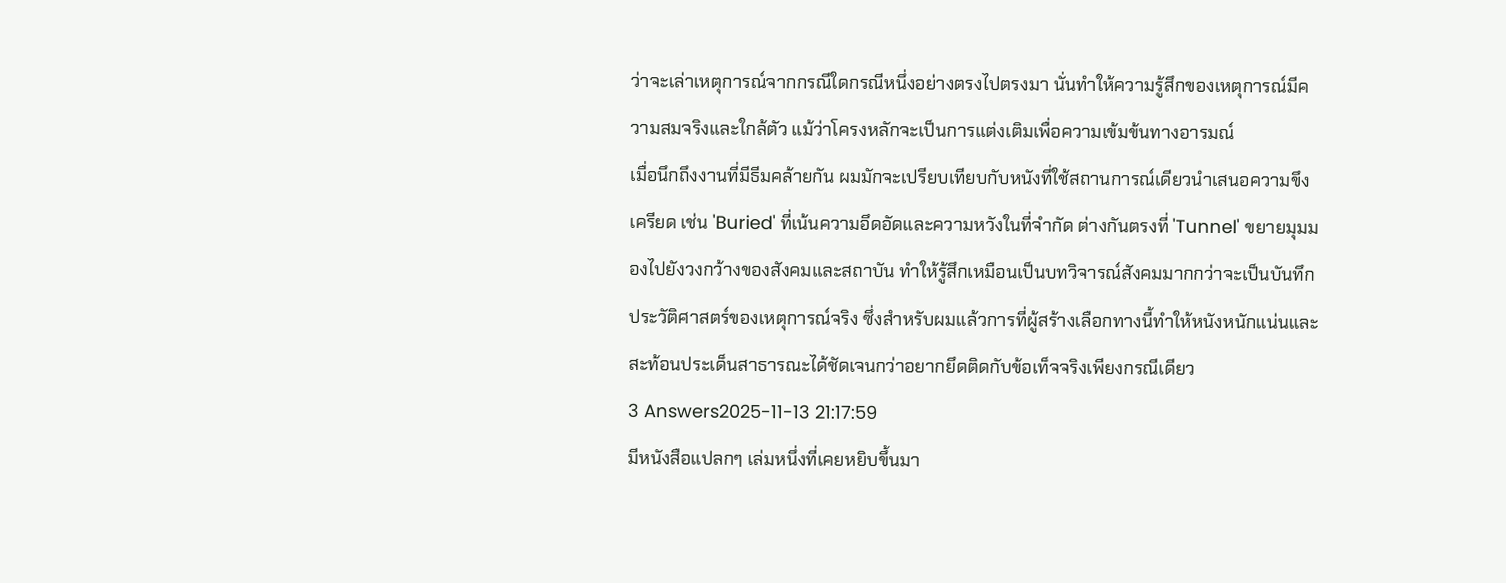ว่าจะเล่าเหตุการณ์จากกรณีใดกรณีหนึ่งอย่างตรงไปตรงมา นั่นทำให้ความรู้สึกของเหตุการณ์มีความสมจริงและใกล้ตัว แม้ว่าโครงหลักจะเป็นการแต่งเติมเพื่อความเข้มข้นทางอารมณ์
เมื่อนึกถึงงานที่มีธีมคล้ายกัน ผมมักจะเปรียบเทียบกับหนังที่ใช้สถานการณ์เดียวนำเสนอความขึงเครียด เช่น 'Buried' ที่เน้นความอึดอัดและความหวังในที่จำกัด ต่างกันตรงที่ 'Tunnel' ขยายมุมมองไปยังวงกว้างของสังคมและสถาบัน ทำให้รู้สึกเหมือนเป็นบทวิจารณ์สังคมมากกว่าจะเป็นบันทึกประวัติศาสตร์ของเหตุการณ์จริง ซึ่งสำหรับผมแล้วการที่ผู้สร้างเลือกทางนี้ทำให้หนังหนักแน่นและสะท้อนประเด็นสาธารณะได้ชัดเจนกว่าอยากยึดติดกับข้อเท็จจริงเพียงกรณีเดียว
3 Answers2025-11-13 21:17:59
มีหนังสือแปลกๆ เล่มหนึ่งที่เคยหยิบขึ้นมา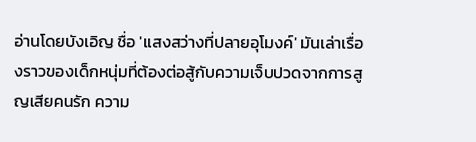อ่านโดยบังเอิญ ชื่อ 'แสงสว่างที่ปลายอุโมงค์' มันเล่าเรื่องราวของเด็กหนุ่มที่ต้องต่อสู้กับความเจ็บปวดจากการสูญเสียคนรัก ความ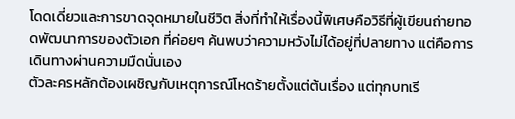โดดเดี่ยวและการขาดจุดหมายในชีวิต สิ่งที่ทำให้เรื่องนี้พิเศษคือวิธีที่ผู้เขียนถ่ายทอดพัฒนาการของตัวเอก ที่ค่อยๆ ค้นพบว่าความหวังไม่ได้อยู่ที่ปลายทาง แต่คือการเดินทางผ่านความมืดนั่นเอง
ตัวละครหลักต้องเผชิญกับเหตุการณ์โหดร้ายตั้งแต่ต้นเรื่อง แต่ทุกบทเรี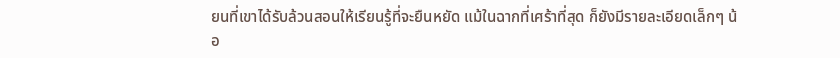ยนที่เขาได้รับล้วนสอนให้เรียนรู้ที่จะยืนหยัด แม้ในฉากที่เศร้าที่สุด ก็ยังมีรายละเอียดเล็กๆ น้อ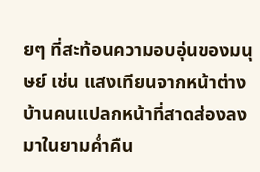ยๆ ที่สะท้อนความอบอุ่นของมนุษย์ เช่น แสงเทียนจากหน้าต่างบ้านคนแปลกหน้าที่สาดส่องลงมาในยามค่ำคืน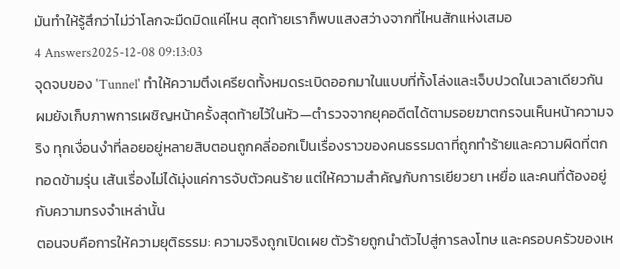มันทำให้รู้สึกว่าไม่ว่าโลกจะมืดมิดแค่ไหน สุดท้ายเราก็พบแสงสว่างจากที่ไหนสักแห่งเสมอ
4 Answers2025-12-08 09:13:03
จุดจบของ 'Tunnel' ทำให้ความตึงเครียดทั้งหมดระเบิดออกมาในแบบที่ทั้งโล่งและเจ็บปวดในเวลาเดียวกัน
ผมยังเก็บภาพการเผชิญหน้าครั้งสุดท้ายไว้ในหัว—ตำรวจจากยุคอดีตได้ตามรอยฆาตกรจนเห็นหน้าความจริง ทุกเงื่อนงำที่ลอยอยู่หลายสิบตอนถูกคลี่ออกเป็นเรื่องราวของคนธรรมดาที่ถูกทำร้ายและความผิดที่ตกทอดข้ามรุ่น เส้นเรื่องไม่ได้มุ่งแค่การจับตัวคนร้าย แต่ให้ความสำคัญกับการเยียวยา เหยื่อ และคนที่ต้องอยู่กับความทรงจำเหล่านั้น
ตอนจบคือการให้ความยุติธรรม: ความจริงถูกเปิดเผย ตัวร้ายถูกนำตัวไปสู่การลงโทษ และครอบครัวของเห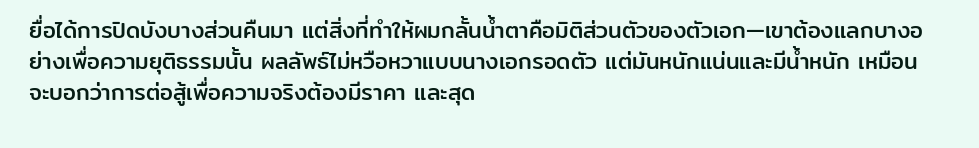ยื่อได้การปิดบังบางส่วนคืนมา แต่สิ่งที่ทำให้ผมกลั้นน้ำตาคือมิติส่วนตัวของตัวเอก—เขาต้องแลกบางอย่างเพื่อความยุติธรรมนั้น ผลลัพธ์ไม่หวือหวาแบบนางเอกรอดตัว แต่มันหนักแน่นและมีน้ำหนัก เหมือนจะบอกว่าการต่อสู้เพื่อความจริงต้องมีราคา และสุด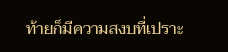ท้ายก็มีความสงบที่เปราะ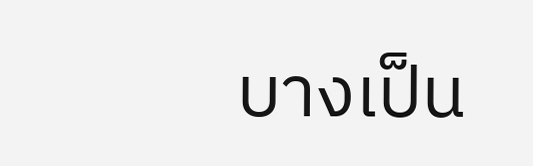บางเป็น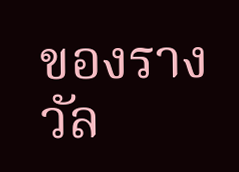ของรางวัล